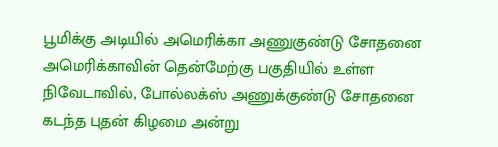பூமிக்கு அடியில் அமெரிக்கா அணுகுண்டு சோதனை
அமெரிக்காவின் தென்மேற்கு பகுதியில் உள்ள நிவேடாவில், போல்லக்ஸ் அணுக்குண்டு சோதனை கடந்த புதன் கிழமை அன்று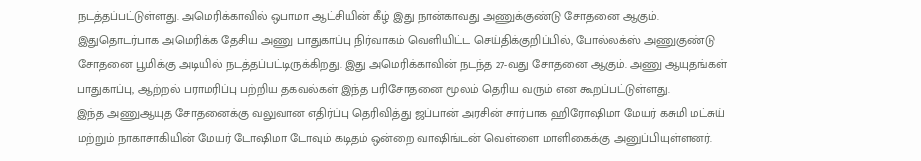நடத்தப்பட்டுள்ளது. அமெரிக்காவில் ஒபாமா ஆட்சியின் கீழ் இது நான்காவது அணுக்குண்டு சோதனை ஆகும்.
இதுதொடர்பாக அமெரிக்க தேசிய அணு பாதுகாப்பு நிர்வாகம் வெளியிட்ட செய்திக்குறிப்பில், போல்லக்ஸ் அணுகுண்டு சோதனை பூமிக்கு அடியில் நடத்தப்பட்டிருக்கிறது. இது அமெரிக்காவின் நடந்த 27-வது சோதனை ஆகும். அணு ஆயுதங்கள் பாதுகாப்பு, ஆற்றல் பராமரிப்பு பற்றிய தகவல்கள் இந்த பரிசோதனை மூலம் தெரிய வரும் என கூறப்பட்டுள்ளது.
இந்த அணுஆயுத சோதனைக்கு வலுவான எதிர்ப்பு தெரிவித்து ஜப்பான் அரசின் சார்பாக ஹிரோஷிமா மேயர் கசுமி மட்சுய் மற்றும் நாகாசாகியின் மேயர் டோஷிமா டோவும் கடிதம் ஒன்றை வாஷிங்டன் வெள்ளை மாளிகைக்கு அனுப்பியுள்ளனர்.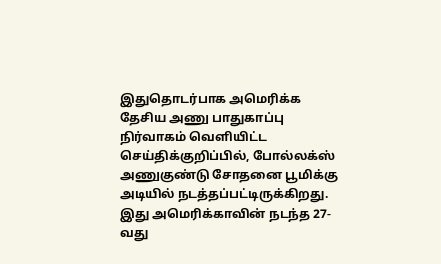இதுதொடர்பாக அமெரிக்க தேசிய அணு பாதுகாப்பு நிர்வாகம் வெளியிட்ட செய்திக்குறிப்பில், போல்லக்ஸ் அணுகுண்டு சோதனை பூமிக்கு அடியில் நடத்தப்பட்டிருக்கிறது. இது அமெரிக்காவின் நடந்த 27-வது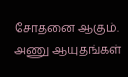சோதனை ஆகும். அணு ஆயுதங்கள்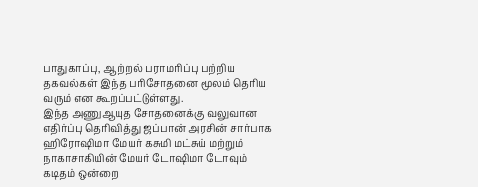பாதுகாப்பு, ஆற்றல் பராமரிப்பு பற்றிய தகவல்கள் இந்த பரிசோதனை மூலம் தெரிய வரும் என கூறப்பட்டுள்ளது.
இந்த அணுஆயுத சோதனைக்கு வலுவான எதிர்ப்பு தெரிவித்து ஜப்பான் அரசின் சார்பாக ஹிரோஷிமா மேயர் கசுமி மட்சுய் மற்றும் நாகாசாகியின் மேயர் டோஷிமா டோவும் கடிதம் ஒன்றை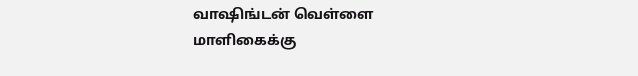வாஷிங்டன் வெள்ளை மாளிகைக்கு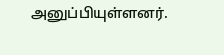அனுப்பியுள்ளனர்.